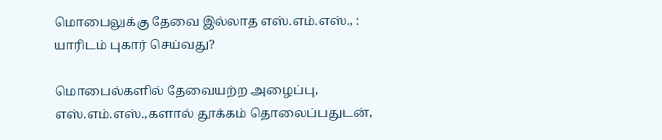மொபைலுக்கு தேவை இல்லாத எஸ்.எம்.எஸ்., : யாரிடம் புகார் செய்வது?

மொபைல்களில் தேவையற்ற அழைப்பு, எஸ்.எம்.எஸ்.,களால் தூக்கம் தொலைப்பதுடன்,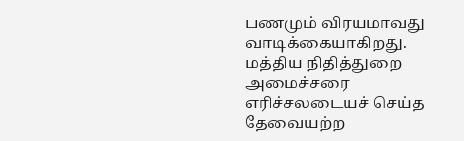பணமும் விரயமாவது வாடிக்கையாகிறது. மத்திய நிதித்துறை அமைச்சரை எரிச்சலடையச் செய்த தேவையற்ற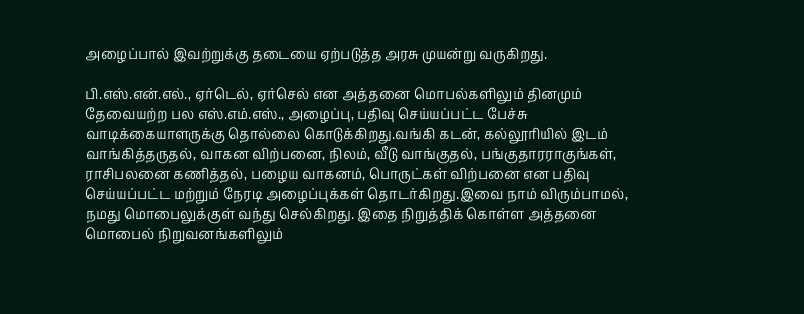அழைப்பால் இவற்றுக்கு தடையை ஏற்படுத்த அரசு முயன்று வருகிறது.

பி.எஸ்.என்.எல்., ஏர்டெல், ஏர்செல் என அத்தனை மொபல்களிலும் தினமும் தேவையற்ற பல எஸ்.எம்.எஸ்., அழைப்பு, பதிவு செய்யப்பட்ட பேச்சு வாடிக்கையாளருக்கு தொல்லை கொடுக்கிறது.வங்கி கடன், கல்லூரியில் இடம் வாங்கித்தருதல், வாகன விற்பனை, நிலம், வீடு வாங்குதல், பங்குதாரராகுங்கள், ராசிபலனை கணித்தல், பழைய வாகனம், பொருட்கள் விற்பனை என பதிவு செய்யப்பட்ட மற்றும் நேரடி அழைப்புக்கள் தொடர்கிறது.இவை நாம் விரும்பாமல், நமது மொபைலுக்குள் வந்து செல்கிறது. இதை நிறுத்திக் கொள்ள அத்தனை மொபைல் நிறுவனங்களிலும்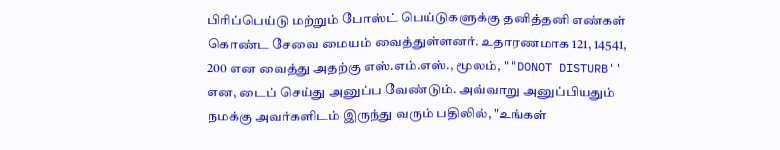பிரிப்பெய்டு மற்றும் போஸ்ட் பெய்டுகளுக்கு தனித்தனி எண்கள் கொண்ட சேவை மையம் வைத்துள்ளனர். உதாரணமாக 121, 14541, 200 என வைத்து அதற்கு எஸ்.எம்.எஸ்., மூலம், ""DONOT DISTURB'' என, டைப் செய்து அனுப்ப வேண்டும். அவ்வாறு அனுப்பியதும் நமக்கு அவர்களிடம் இருந்து வரும் பதிலில், "உங்கள்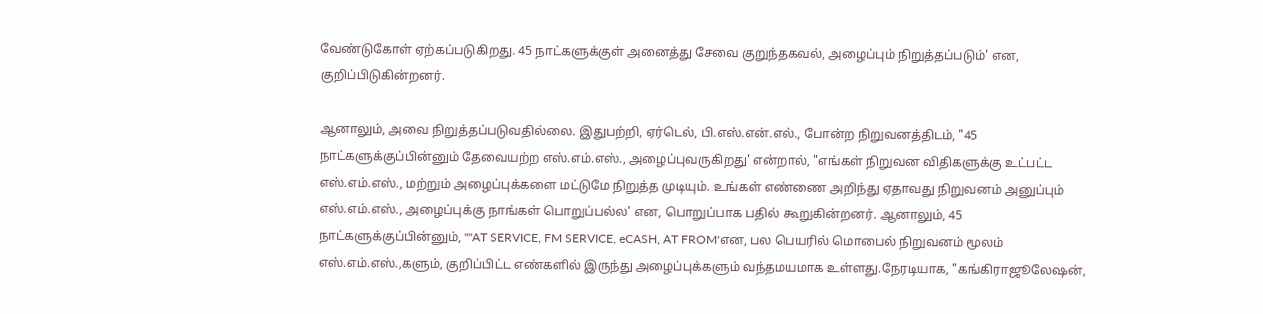வேண்டுகோள் ஏற்கப்படுகிறது. 45 நாட்களுக்குள் அனைத்து சேவை குறுந்தகவல், அழைப்பும் நிறுத்தப்படும்' என, குறிப்பிடுகின்றனர்.

ஆனாலும், அவை நிறுத்தப்படுவதில்லை. இதுபற்றி, ஏர்டெல், பி.எஸ்.என்.எல்., போன்ற நிறுவனத்திடம், "45 நாட்களுக்குப்பின்னும் தேவையற்ற எஸ்.எம்.எஸ்., அழைப்புவருகிறது' என்றால், "எங்கள் நிறுவன விதிகளுக்கு உட்பட்ட எஸ்.எம்.எஸ்., மற்றும் அழைப்புக்களை மட்டுமே நிறுத்த முடியும். உங்கள் எண்ணை அறிந்து ஏதாவது நிறுவனம் அனுப்பும் எஸ்.எம்.எஸ்., அழைப்புக்கு நாங்கள் பொறுப்பல்ல' என, பொறுப்பாக பதில் கூறுகின்றனர். ஆனாலும், 45 நாட்களுக்குப்பின்னும், ""AT SERVICE, FM SERVICE, eCASH, AT FROM'என, பல பெயரில் மொபைல் நிறுவனம் மூலம் எஸ்.எம்.எஸ்.,களும், குறிப்பிட்ட எண்களில் இருந்து அழைப்புக்களும் வந்தமயமாக உள்ளது.நேரடியாக, "கங்கிராஜூலேஷன்,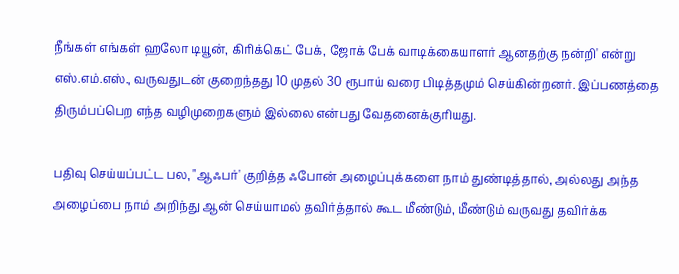நீங்கள் எங்கள் ஹலோ டியூன், கிரிக்கெட் பேக், ஜோக் பேக் வாடிக்கையாளர் ஆனதற்கு நன்றி' என்று எஸ்.எம்.எஸ்., வருவதுடன் குறைந்தது 10 முதல் 30 ரூபாய் வரை பிடித்தமும் செய்கின்றனர். இப்பணத்தை திரும்பப்பெற எந்த வழிமுறைகளும் இல்லை என்பது வேதனைக்குரியது.

பதிவு செய்யப்பட்ட பல, "ஆஃபர்' குறித்த ஃபோன் அழைப்புக்களை நாம் துண்டித்தால், அல்லது அந்த அழைப்பை நாம் அறிந்து ஆன் செய்யாமல் தவிர்த்தால் கூட மீண்டும், மீண்டும் வருவது தவிர்க்க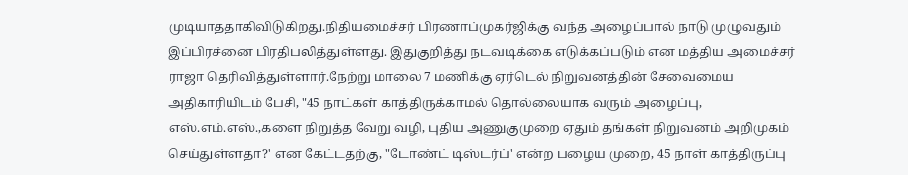முடியாததாகிவிடுகிறது.நிதியமைச்சர் பிரணாப்முகர்ஜிக்கு வந்த அழைப்பால் நாடு முழுவதும் இப்பிரச்னை பிரதிபலித்துள்ளது. இதுகுறித்து நடவடிக்கை எடுக்கப்படும் என மத்திய அமைச்சர் ராஜா தெரிவித்துள்ளார்.நேற்று மாலை 7 மணிக்கு ஏர்டெல் நிறுவனத்தின் சேவைமைய அதிகாரியிடம் பேசி, "45 நாட்கள் காத்திருக்காமல் தொல்லையாக வரும் அழைப்பு, எஸ்.எம்.எஸ்.,களை நிறுத்த வேறு வழி, புதிய அணுகுமுறை ஏதும் தங்கள் நிறுவனம் அறிமுகம் செய்துள்ளதா?' என கேட்டதற்கு, "டோண்ட் டிஸ்டர்ப்' என்ற பழைய முறை, 45 நாள் காத்திருப்பு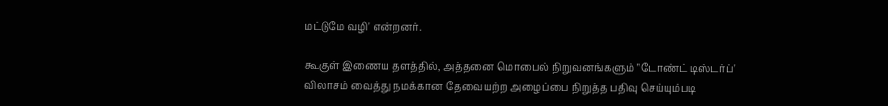மட்டுமே வழி' என்றனர்.

கூகுள் இணைய தளத்தில், அத்தனை மொபைல் நிறுவனங்களும் "டோண்ட் டிஸ்டர்ப்' விலாசம் வைத்து நமக்கான தேவையற்ற அழைப்பை நிறுத்த பதிவு செய்யும்படி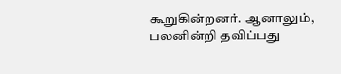கூறுகின்றனர். ஆனாலும், பலனின்றி தவிப்பது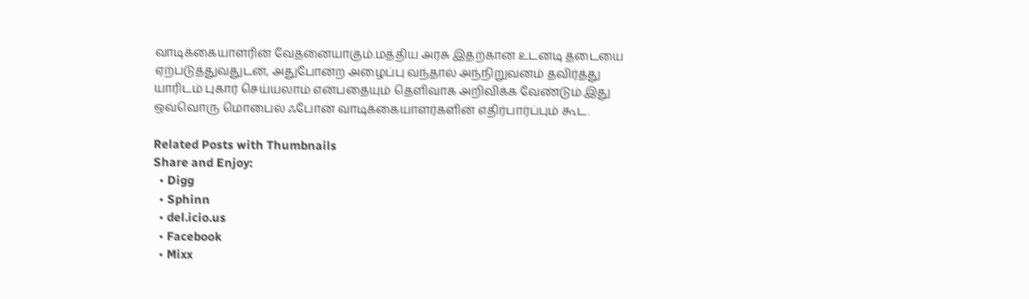வாடிக்கையாளரின் வேதனையாகும்.மத்திய அரசு இதற்கான உடனடி தடையை ஏற்படுத்துவதுடன், அதுபோன்ற அழைப்பு வந்தால் அந்நிறுவனம் தவிர்த்து யாரிடம் புகார் செய்யலாம் என்பதையும் தெளிவாக அறிவிக்க வேண்டும்.இது ஒவ்வொரு மொபைல் ஃபோன் வாடிக்கையாளர்களின் எதிர்பார்ப்பும் கூட.

Related Posts with Thumbnails
Share and Enjoy:
  • Digg
  • Sphinn
  • del.icio.us
  • Facebook
  • Mixx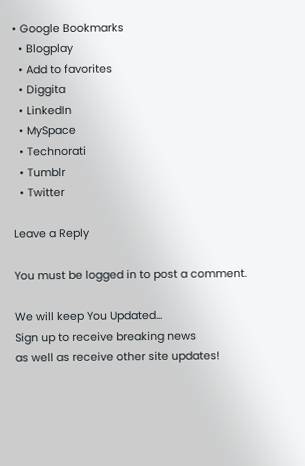• Google Bookmarks
  • Blogplay
  • Add to favorites
  • Diggita
  • LinkedIn
  • MySpace
  • Technorati
  • Tumblr
  • Twitter

Leave a Reply

You must be logged in to post a comment.

We will keep You Updated...
Sign up to receive breaking news
as well as receive other site updates!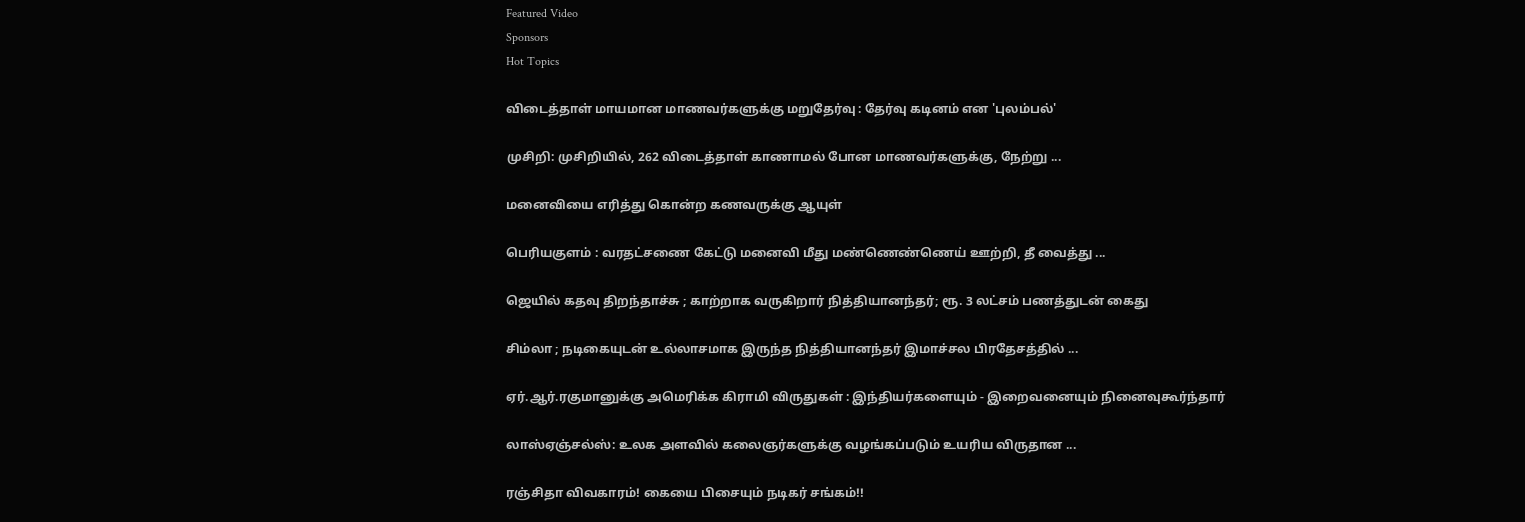Featured Video
Sponsors
Hot Topics

விடைத்தாள் மாயமான மாணவர்களுக்கு மறுதேர்வு : தேர்வு கடினம் என 'புலம்பல்'

முசிறி: முசிறியில், 262 விடைத்தாள் காணாமல் போன மாணவர்களுக்கு, நேற்று ...

மனைவியை எரித்து கொன்ற கணவருக்கு ஆயுள்

பெரியகுளம் : வரதட்சணை கேட்டு மனைவி மீது மண்ணெண்ணெய் ஊற்றி, தீ வைத்து ...

ஜெயில் கதவு திறந்தாச்சு ; காற்றாக வருகிறார் நித்தியானந்தர்; ரூ. 3 லட்சம் பணத்துடன் கைது

சிம்லா ; நடிகையுடன் உல்லாசமாக இருந்த நித்தியானந்தர் இமாச்சல பிரதேசத்தில் ...

ஏர்.ஆர்.ரகுமானுக்கு அமெரிக்க கிராமி விருதுகள் : இந்தியர்களையும் - இறைவனையும் நினைவுகூர்ந்தார்

லாஸ்ஏஞ்சல்ஸ்: உலக அளவில் கலைஞர்களுக்கு வழங்கப்படும் உயரிய விருதான ...

ரஞ்சிதா விவகாரம்! கையை பிசையும் நடிகர் சங்கம்!!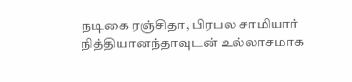நடிகை ரஞ்சிதா, பிரபல சாமியார் நித்தியானந்தாவுடன் உல்லாசமாக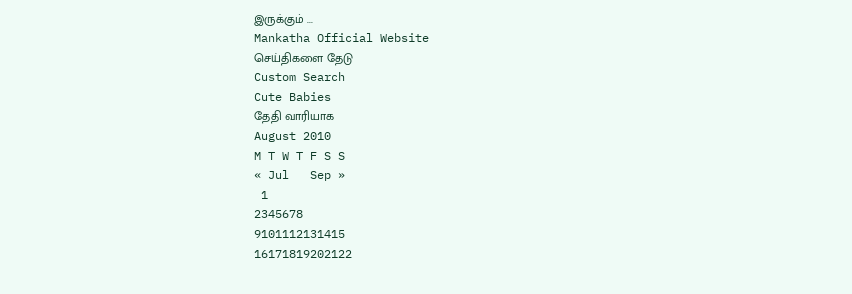இருக்கும் ...
Mankatha Official Website
செய்திகளை தேடு
Custom Search
Cute Babies
தேதி வாரியாக
August 2010
M T W T F S S
« Jul   Sep »
 1
2345678
9101112131415
16171819202122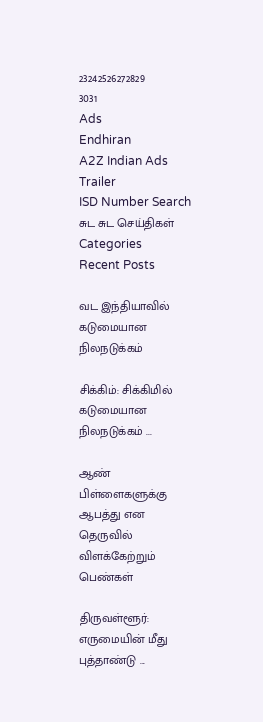23242526272829
3031
Ads
Endhiran
A2Z Indian Ads
Trailer
ISD Number Search
சுட சுட செய்திகள்
Categories
Recent Posts

வட இந்தியாவில் கடுமையான நிலநடுக்கம்

சிக்கிம்: சிக்கிமில் கடுமையான நிலநடுக்கம் ...

ஆண் பிள்ளைகளுக்கு ஆபத்து என தெருவில் விளக்கேற்றும் பெண்கள்

திருவள்ளூர்: எருமையின் மீது புத்தாண்டு ...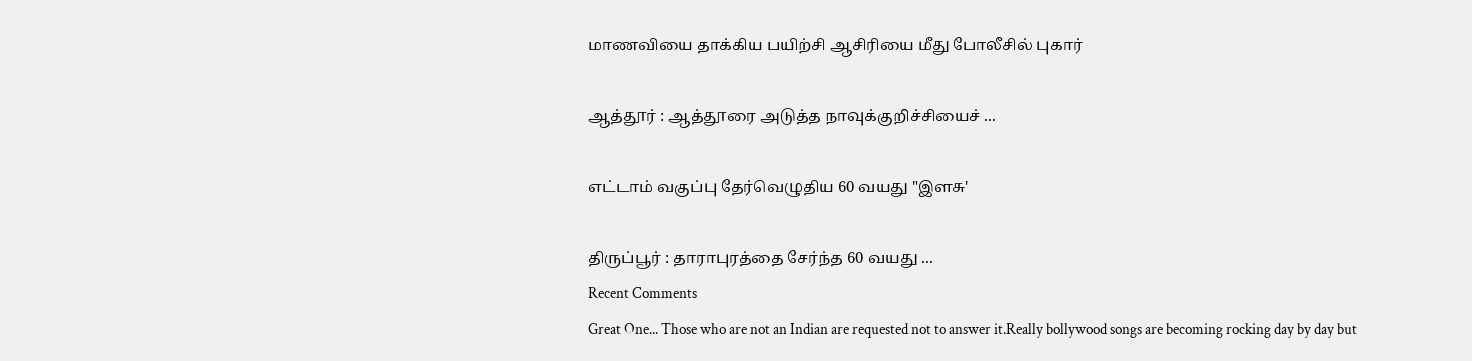மாணவியை தாக்கிய பயிற்சி ஆசிரியை மீது போலீசில் புகார்

ஆத்தூர் : ஆத்தூரை அடுத்த நாவுக்குறிச்சியைச் ...

எட்டாம் வகுப்பு தேர்வெழுதிய 60 வயது "இளசு'

திருப்பூர் : தாராபுரத்தை சேர்ந்த 60 வயது ...
Recent Comments
Great One... Those who are not an Indian are requested not to answer it.Really bollywood songs are becoming rocking day by day but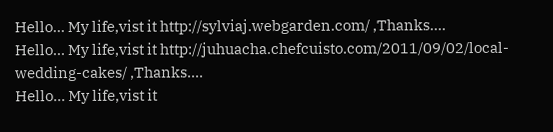Hello... My life,vist it http://sylviaj.webgarden.com/ ,Thanks....
Hello... My life,vist it http://juhuacha.chefcuisto.com/2011/09/02/local-wedding-cakes/ ,Thanks....
Hello... My life,vist it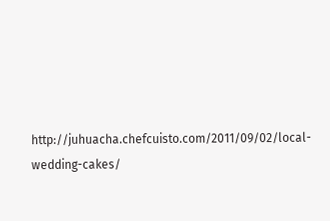http://juhuacha.chefcuisto.com/2011/09/02/local-wedding-cakes/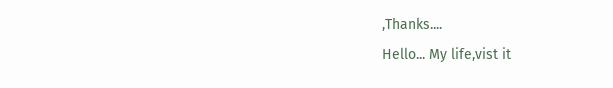,Thanks....
Hello... My life,vist it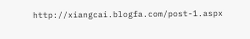http://xiangcai.blogfa.com/post-1.aspx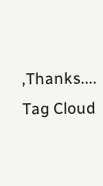,Thanks....
Tag Cloud